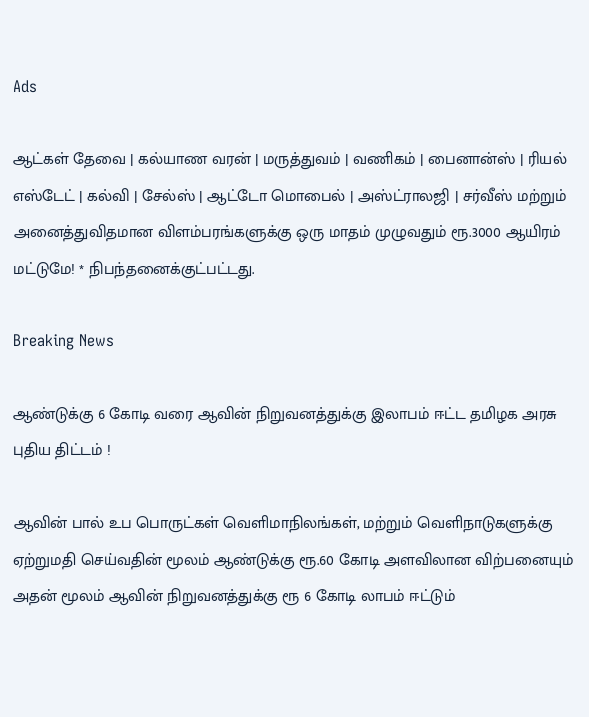Ads

ஆட்கள் தேவை | கல்யாண வரன் | மருத்துவம் | வணிகம் | பைனான்ஸ் | ரியல் எஸ்டேட் | கல்வி | சேல்ஸ் | ஆட்டோ மொபைல் | அஸ்ட்ராலஜி | சர்வீஸ் மற்றும் அனைத்துவிதமான விளம்பரங்களுக்கு ஒரு மாதம் முழுவதும் ரூ.3000 ஆயிரம் மட்டுமே! * நிபந்தனைக்குட்பட்டது.

Breaking News

ஆண்டுக்கு 6 கோடி வரை ஆவின் நிறுவனத்துக்கு இலாபம் ஈட்ட தமிழக அரசு புதிய திட்டம் !

ஆவின் பால் உப பொருட்கள் வெளிமாநிலங்கள், மற்றும் வெளிநாடுகளுக்கு ஏற்றுமதி செய்வதின் மூலம் ஆண்டுக்கு ரூ.60 கோடி அளவிலான விற்பனையும் அதன் மூலம் ஆவின் நிறுவனத்துக்கு ரூ 6 கோடி லாபம் ஈட்டும்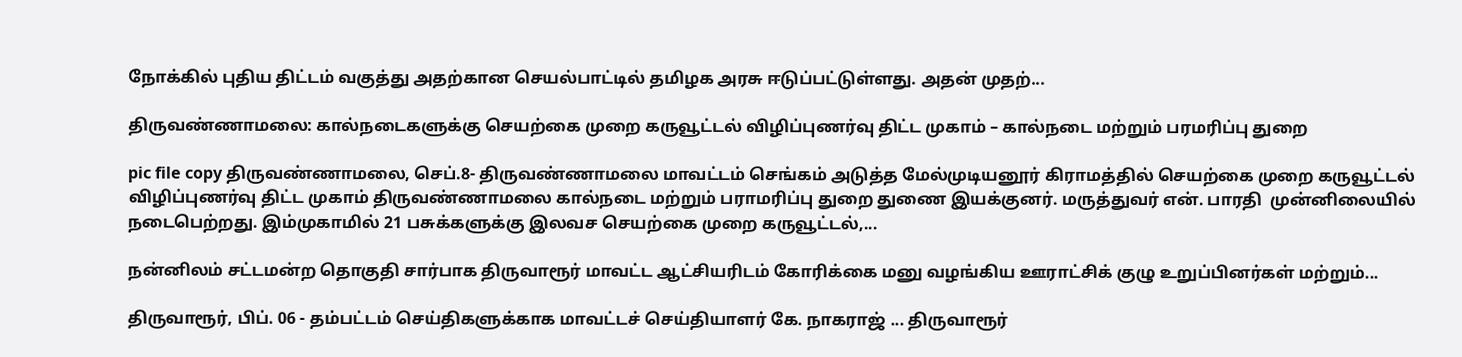நோக்கில் புதிய திட்டம் வகுத்து அதற்கான செயல்பாட்டில் தமிழக அரசு ஈடுப்பட்டுள்ளது. அதன் முதற்...

திருவண்ணாமலை: கால்நடைகளுக்கு செயற்கை முறை கருவூட்டல் விழிப்புணர்வு திட்ட முகாம் – கால்நடை மற்றும் பரமரிப்பு துறை

pic file copy திருவண்ணாமலை, செப்.8- திருவண்ணாமலை மாவட்டம் செங்கம் அடுத்த மேல்முடியனூர் கிராமத்தில் செயற்கை முறை கருவூட்டல் விழிப்புணர்வு திட்ட முகாம் திருவண்ணாமலை கால்நடை மற்றும் பராமரிப்பு துறை துணை இயக்குனர். மருத்துவர் என். பாரதி  முன்னிலையில் நடைபெற்றது. இம்முகாமில் 21 பசுக்களுக்கு இலவச செயற்கை முறை கருவூட்டல்,...

நன்னிலம் சட்டமன்ற தொகுதி சார்பாக திருவாரூர் மாவட்ட ஆட்சியரிடம் கோரிக்கை மனு வழங்கிய ஊராட்சிக் குழு உறுப்பினர்கள் மற்றும்...

திருவாரூர், பிப். 06 - தம்பட்டம் செய்திகளுக்காக மாவட்டச் செய்தியாளர் கே. நாகராஜ் ... திருவாரூர்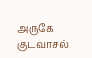அருகே குடவாசல்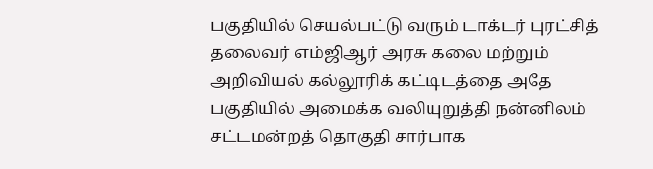பகுதியில் செயல்பட்டு வரும் டாக்டர் புரட்சித் தலைவர் எம்ஜிஆர் அரசு கலை மற்றும் அறிவியல் கல்லூரிக் கட்டிடத்தை அதே பகுதியில் அமைக்க வலியுறுத்தி நன்னிலம் சட்டமன்றத் தொகுதி சார்பாக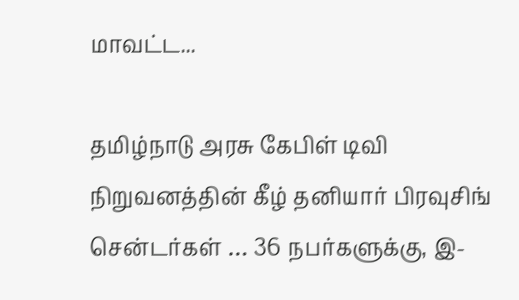மாவட்ட...

தமிழ்நாடு அரசு கேபிள் டிவி நிறுவனத்தின் கீழ் தனியார் பிரவுசிங் சென்டர்கள் … 36 நபர்களுக்கு, இ-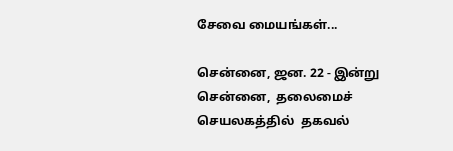சேவை மையங்கள்...

சென்னை, ஜன. 22 - இன்று  சென்னை,  தலைமைச் செயலகத்தில்  தகவல்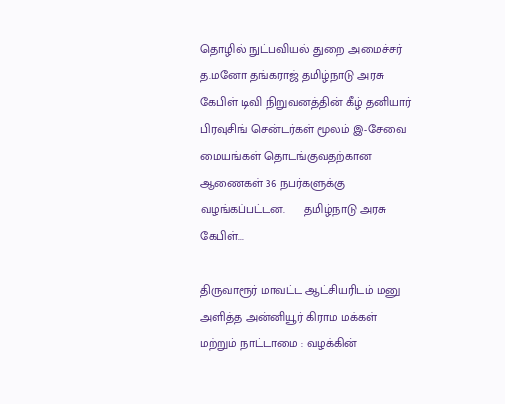தொழில் நுட்பவியல் துறை அமைச்சர் த.மனோ தங்கராஜ் தமிழ்நாடு அரசு கேபிள் டிவி நிறுவனத்தின் கீழ் தனியார் பிரவுசிங் சென்டர்கள் மூலம் இ-சேவை மையங்கள் தொடங்குவதற்கான ஆணைகள் 36 நபர்களுக்கு  வழங்கப்பட்டன.      தமிழ்நாடு அரசு கேபிள்...

திருவாரூர் மாவட்ட ஆட்சியரிடம் மனு அளித்த அன்னியூர் கிராம மக்கள் மற்றும் நாட்டாமை : வழக்கின்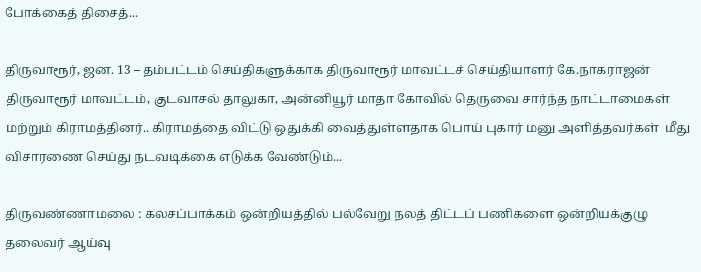போக்கைத் திசைத்...

திருவாரூர், ஜன. 13 – தம்பட்டம் செய்திகளுக்காக திருவாரூர் மாவட்டச் செய்தியாளர் கே.நாகராஜன் திருவாரூர் மாவட்டம், குடவாசல் தாலுகா, அன்னியூர் மாதா கோவில் தெருவை சார்ந்த நாட்டாமைகள் மற்றும் கிராமத்தினர்.. கிராமத்தை விட்டு ஒதுக்கி வைத்துள்ளதாக பொய் புகார் மனு அளித்தவர்கள்  மீது விசாரணை செய்து நடவடிக்கை எடுக்க வேண்டும்...

திருவண்ணாமலை : கலசப்பாக்கம் ஒன்றியத்தில் பல்வேறு நலத் திட்டப் பணிகளை ஒன்றியக்குழு தலைவர் ஆய்வு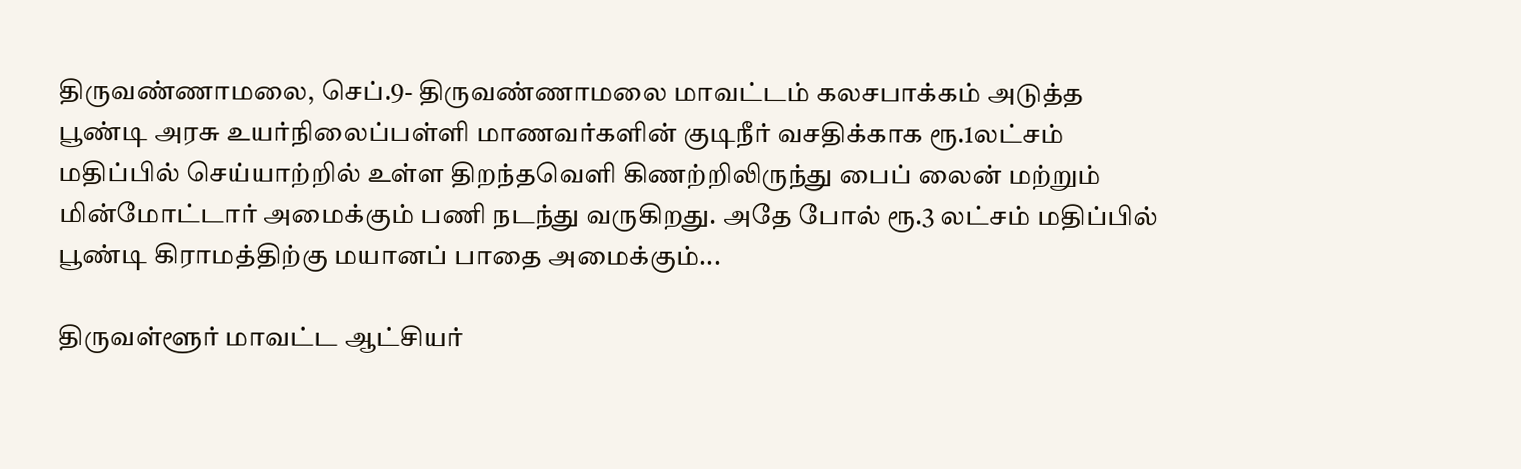திருவண்ணாமலை, செப்.9- திருவண்ணாமலை மாவட்டம் கலசபாக்கம் அடுத்த பூண்டி அரசு உயர்நிலைப்பள்ளி மாணவர்களின் குடிநீர் வசதிக்காக ரூ.1லட்சம் மதிப்பில் செய்யாற்றில் உள்ள திறந்தவெளி கிணற்றிலிருந்து பைப் லைன் மற்றும் மின்மோட்டார் அமைக்கும் பணி நடந்து வருகிறது. அதே போல் ரூ.3 லட்சம் மதிப்பில் பூண்டி கிராமத்திற்கு மயானப் பாதை அமைக்கும்...

திருவள்ளூர் மாவட்ட ஆட்சியர்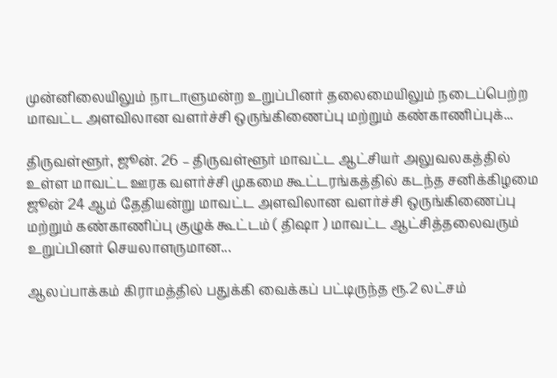முன்னிலையிலும் நாடாளுமன்ற உறுப்பினர் தலைமையிலும் நடைப்பெற்ற மாவட்ட அளவிலான வளர்ச்சி ஒருங்கிணைப்பு மற்றும் கண்காணிப்புக்...

திருவள்ளூர், ஜூன். 26 – திருவள்ளூர் மாவட்ட ஆட்சியர் அலுவலகத்தில் உள்ள மாவட்ட ஊரக வளர்ச்சி முகமை கூட்டரங்கத்தில் கடந்த சனிக்கிழமை ஜூன் 24 ஆம் தேதியன்று மாவட்ட அளவிலான வளர்ச்சி ஒருங்கிணைப்பு மற்றும் கண்காணிப்பு குழுக் கூட்டம் ( திஷா ) மாவட்ட ஆட்சித்தலைவரும் உறுப்பினர் செயலாளருமான...

ஆலப்பாக்கம் கிராமத்தில் பதுக்கி வைக்கப் பட்டிருந்த ரூ.2 லட்சம்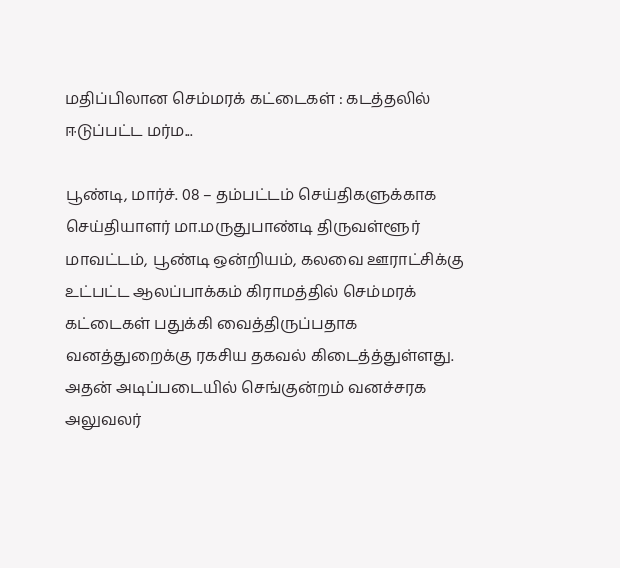மதிப்பிலான செம்மரக் கட்டைகள் : கடத்தலில் ஈடுப்பட்ட மர்ம...

பூண்டி, மார்ச். 08 – தம்பட்டம் செய்திகளுக்காக செய்தியாளர் மா.மருதுபாண்டி திருவள்ளூர் மாவட்டம், பூண்டி ஒன்றியம், கலவை ஊராட்சிக்கு உட்பட்ட ஆலப்பாக்கம் கிராமத்தில் செம்மரக் கட்டைகள் பதுக்கி வைத்திருப்பதாக வனத்துறைக்கு ரகசிய தகவல் கிடைத்த்துள்ளது. அதன் அடிப்படையில் செங்குன்றம் வனச்சரக அலுவலர்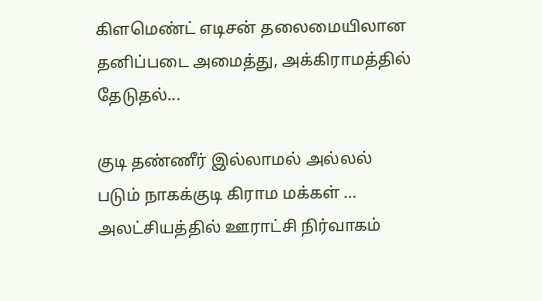கிளமெண்ட் எடிசன் தலைமையிலான தனிப்படை அமைத்து, அக்கிராமத்தில் தேடுதல்...

குடி தண்ணீர் இல்லாமல் அல்லல் படும் நாகக்குடி கிராம மக்கள் … அலட்சியத்தில் ஊராட்சி நிர்வாகம்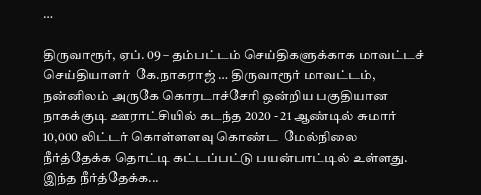…

திருவாரூர், ஏப். 09 – தம்பட்டம் செய்திகளுக்காக மாவட்டச் செய்தியாளர்  கே.நாகராஜ் … திருவாரூர் மாவட்டம்,  நன்னிலம் அருகே கொரடாச்சேரி ஒன்றிய பகுதியான நாகக்குடி ஊராட்சியில் கடந்த 2020 - 21 ஆண்டில் சுமார் 10,000 லிட்டர் கொள்ளளவு கொண்ட  மேல்நிலை நீர்த்தேக்க தொட்டி கட்டப்பட்டு பயன்பாட்டில் உள்ளது. இந்த நீர்த்தேக்க...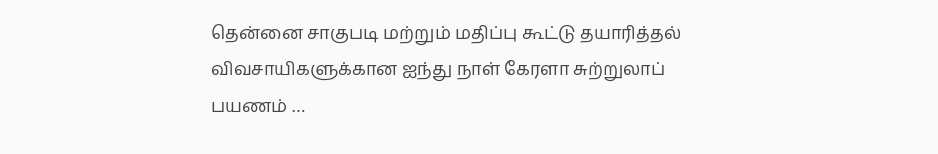தென்னை சாகுபடி மற்றும் மதிப்பு கூட்டு தயாரித்தல் விவசாயிகளுக்கான ஐந்து நாள் கேரளா சுற்றுலாப் பயணம் …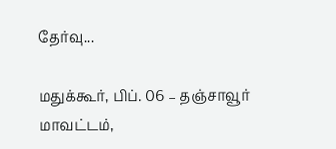தேர்வு...

மதுக்கூர், பிப். 06 – தஞ்சாவூர் மாவட்டம்,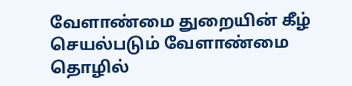வேளாண்மை துறையின் கீழ் செயல்படும் வேளாண்மை தொழில்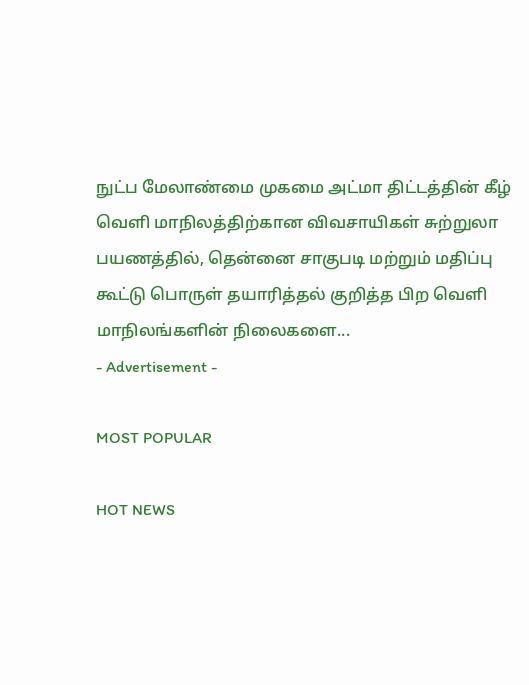நுட்ப மேலாண்மை முகமை அட்மா திட்டத்தின் கீழ் வெளி மாநிலத்திற்கான விவசாயிகள் சுற்றுலா பயணத்தில், தென்னை சாகுபடி மற்றும் மதிப்பு கூட்டு பொருள் தயாரித்தல் குறித்த பிற வெளி மாநிலங்களின் நிலைகளை...
- Advertisement -

MOST POPULAR

HOT NEWS